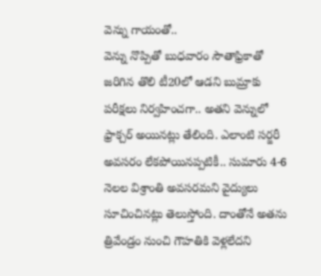వెన్ను గాయంతో..
వెన్ను నొప్పితో బుధవారం సౌతాఫ్రికాతో జరిగిన తొలి టీ20లో ఆడని బుమ్రాకు పరీక్షలు నిర్వహించగా.. అతని వెన్నులో ఫ్రాక్చర్ అయినట్లు తేలింది. ఎలాంటి సర్జరీ అవసరం లేకపోయినప్పటికీ.. సుమారు 4-6 నెలల విశ్రాంతి అవసరమని వైద్యులు సూచించినట్లు తెలుస్తోంది. దాంతోనే అతను త్రివేండ్రం నుంచి గౌహతికి వెళ్లలేదని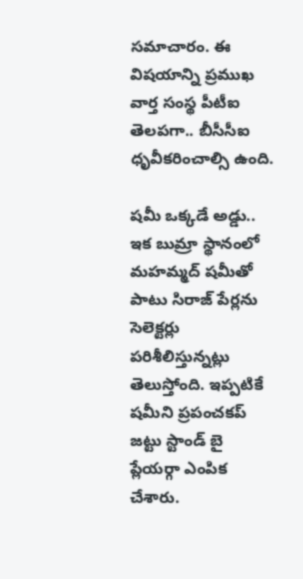సమాచారం. ఈ విషయాన్ని ప్రముఖ వార్త సంస్థ పీటీఐ తెలపగా.. బీసీసీఐ ధృవీకరించాల్సి ఉంది.

షమీ ఒక్కడే అడ్డు..
ఇక బుమ్రా స్థానంలో మహమ్మద్ షమీతో పాటు సిరాజ్ పేర్లను సెలెక్టర్లు పరిశీలిస్తున్నట్లు తెలుస్తోంది. ఇప్పటికే షమీని ప్రపంచకప్ జట్టు స్టాండ్ బై ప్లేయర్గా ఎంపిక చేశారు.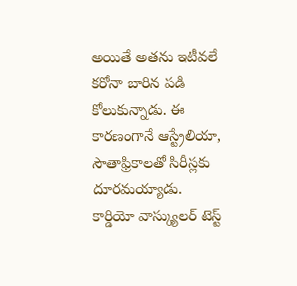అయితే అతను ఇటీవలే కరోనా బారిన పడి కోలుకున్నాడు. ఈ కారణంగానే ఆస్ట్రేలియా, సౌతాఫ్రికాలతో సిరీస్లకు దూరమయ్యాడు. కార్డియో వాస్క్యులర్ టెస్ట్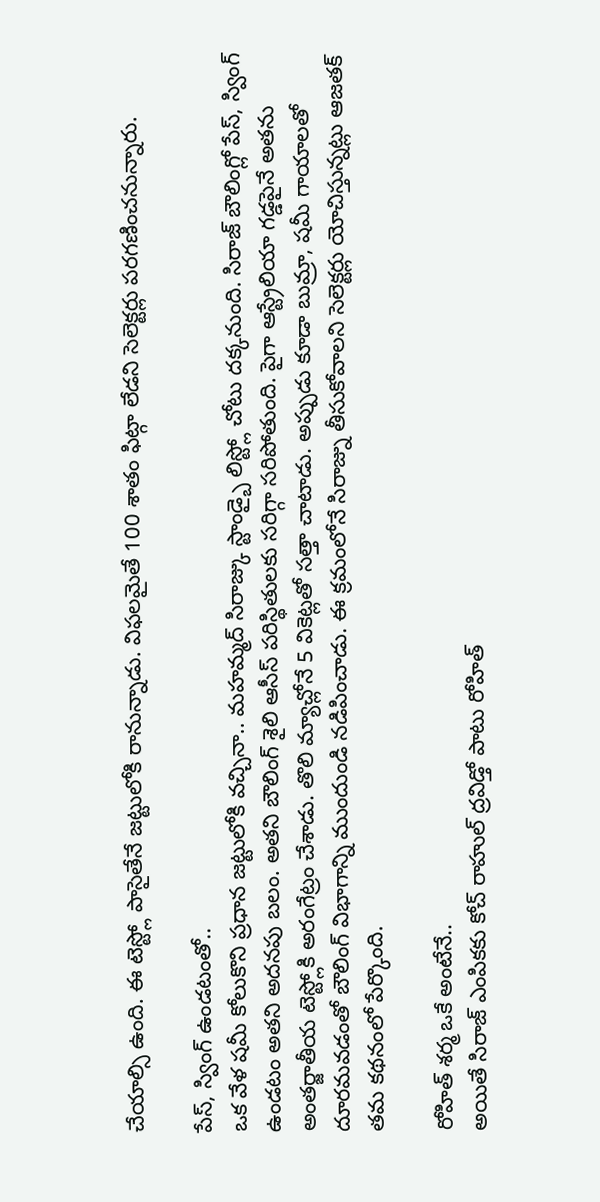చేయాల్సి ఉంది. ఈ టెస్ట్లో పాసైతేనే జట్టులోకి రానున్నాడు. విఫలమైతే 100 శాతం ఫిట్గా లేడని సెలెక్టర్లు పరగణించనున్నారు.

పేస్, స్వింగ్ ఉండటంతో..
ఒక వేళ షమీ కోలుకొని ప్రధాన జట్టులోకి వచ్చినా.. మహమ్మద్ సిరాజ్కు స్టాండ్బై లిస్ట్లో చోటు దక్కనుంది. సిరాజ్ బౌలింగ్లో పేస్, స్వింగ్ ఉండటం అతని అదనపు బలం. అతని బౌలింగ్ శైలి ఆసీస్ పరిస్థితులకు సరిగ్గా సరిపోతుంది. పైగా ఆస్ట్రేలియా గడ్డపైనే అతను అంతర్జాతీయ టెస్ట్లోకి అరంగేట్రం చేశాడు. తొలి మ్యాచ్లోనే 5 వికెట్లతో సత్తా చాటాడు. అప్పుడు కూడా బుమ్రా, షమీ గాయాలతో దూరమవడంతో బౌలింగ్ విభాగాన్ని ముందుండి నడిపించాడు. ఈ క్రమంలోనే సిరాజ్ను తీసుకోవాలని సెలెక్టర్లు యోచిస్తున్నట్లు ఆజతక్ తమ కథనంలో పేర్కొంది.

రోహిత్ శర్మ ఒకే అంటేనే..
అయితే సిరాజ్ ఎంపికకు కోచ్ రాహుల్ ద్రవిడ్తో పాటు రోహిత్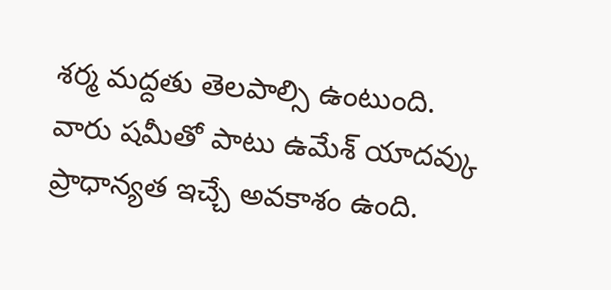శర్మ మద్దతు తెలపాల్సి ఉంటుంది. వారు షమీతో పాటు ఉమేశ్ యాదవ్కు ప్రాధాన్యత ఇచ్చే అవకాశం ఉంది.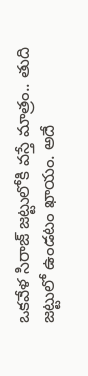ఒకవేళ సిరాజ్ జట్టులోకి వస్తే మాత్రం.. తుది జట్టులో ఉండటం ఖాయం. అదే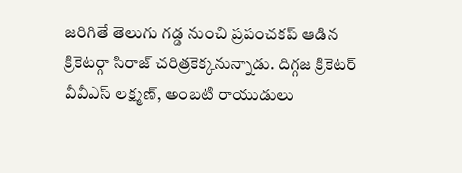జరిగితే తెలుగు గడ్డ నుంచి ప్రపంచకప్ ఆడిన క్రికెటర్గా సిరాజ్ చరిత్రకెక్కనున్నాడు. దిగ్గజ క్రికెటర్ వీవీఎస్ లక్ష్మణ్, అంబటి రాయుడులు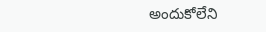అందుకోలేని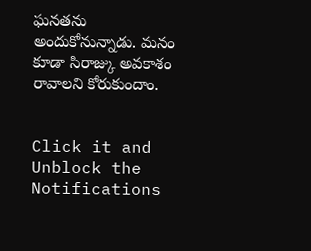ఘనతను అందుకోనున్నాడు. మనం కూడా సిరాజ్కు అవకాశం రావాలని కోరుకుందాం.


Click it and Unblock the Notifications